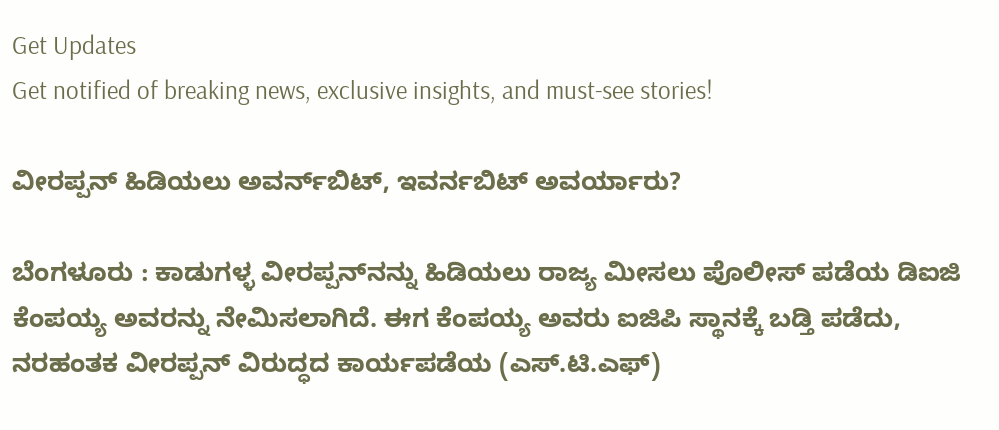Get Updates
Get notified of breaking news, exclusive insights, and must-see stories!

ವೀರಪ್ಪನ್‌ ಹಿಡಿಯಲು ಅವರ್ನ್‌ಬಿಟ್‌, ಇವರ್ನಬಿಟ್‌ ಅವರ್ಯಾರು?

ಬೆಂಗಳೂರು : ಕಾಡುಗಳ್ಳ ವೀರಪ್ಪನ್‌ನನ್ನು ಹಿಡಿಯಲು ರಾಜ್ಯ ಮೀಸಲು ಪೊಲೀಸ್‌ ಪಡೆಯ ಡಿಐಜಿ ಕೆಂಪಯ್ಯ ಅವರನ್ನು ನೇಮಿಸಲಾಗಿದೆ. ಈಗ ಕೆಂಪಯ್ಯ ಅವರು ಐಜಿಪಿ ಸ್ಥಾನಕ್ಕೆ ಬಡ್ತಿ ಪಡೆದು, ನರಹಂತಕ ವೀರಪ್ಪನ್‌ ವಿರುದ್ಧದ ಕಾರ್ಯಪಡೆಯ (ಎಸ್‌.ಟಿ.ಎಫ್‌)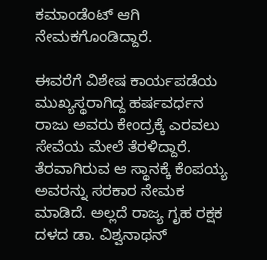ಕಮಾಂಡೆಂಟ್‌ ಆಗಿ ನೇಮಕಗೊಂಡಿದ್ದಾರೆ.

ಈವರೆಗೆ ವಿಶೇಷ ಕಾರ್ಯಪಡೆಯ ಮುಖ್ಯಸ್ಥರಾಗಿದ್ದ ಹರ್ಷವರ್ಧನ ರಾಜು ಅವರು ಕೇಂದ್ರಕ್ಕೆ ಎರವಲು ಸೇವೆಯ ಮೇಲೆ ತೆರಳಿದ್ದಾರೆ. ತೆರವಾಗಿರುವ ಆ ಸ್ಥಾನಕ್ಕೆ ಕೆಂಪಯ್ಯ ಅವರನ್ನು ಸರಕಾರ ನೇಮಕ ಮಾಡಿದೆ. ಅಲ್ಲದೆ ರಾಜ್ಯ ಗೃಹ ರಕ್ಷಕ ದಳದ ಡಾ. ವಿಶ್ವನಾಥನ್‌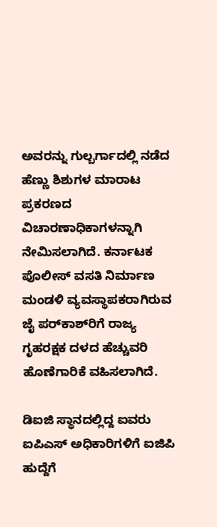ಅವರನ್ನು ಗುಲ್ಬರ್ಗಾದಲ್ಲಿ ನಡೆದ ಹೆಣ್ಣು ಶಿಶುಗಳ ಮಾರಾಟ ಪ್ರಕರಣದ ವಿಚಾರಣಾಧಿಕಾಗಳನ್ನಾಗಿ ನೇಮಿಸಲಾಗಿದೆ. ಕರ್ನಾಟಕ ಪೊಲೀಸ್‌ ವಸತಿ ನಿರ್ಮಾಣ ಮಂಡಳಿ ವ್ಯವಸ್ಥಾಪಕರಾಗಿರುವ ಜೈ ಪರ್‌ಕಾಶ್‌ರಿಗೆ ರಾಜ್ಯ ಗೃಹರಕ್ಷಕ ದಳದ ಹೆಚ್ಚುವರಿ ಹೊಣೆಗಾರಿಕೆ ವಹಿಸಲಾಗಿದೆ.

ಡಿಐಜಿ ಸ್ಥಾನದಲ್ಲಿದ್ದ ಐವರು ಐಪಿಎಸ್‌ ಅಧಿಕಾರಿಗಳಿಗೆ ಐಜಿಪಿ ಹುದ್ದೆಗೆ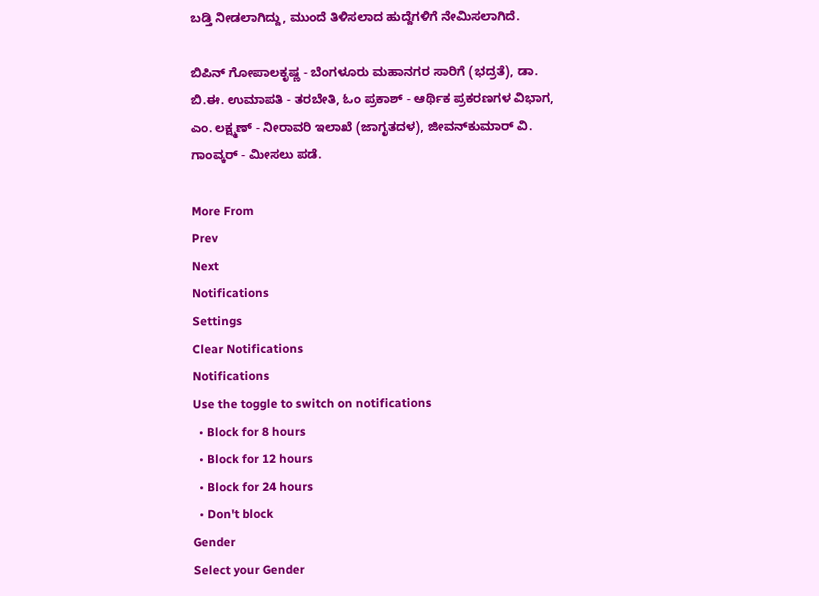ಬಡ್ತಿ ನೀಡಲಾಗಿದ್ದು, ಮುಂದೆ ತಿಳಿಸಲಾದ ಹುದ್ದೆಗಳಿಗೆ ನೇಮಿಸಲಾಗಿದೆ.

ಬಿಪಿನ್‌ ಗೋಪಾಲಕೃಷ್ಣ - ಬೆಂಗಳೂರು ಮಹಾನಗರ ಸಾರಿಗೆ (ಭದ್ರತೆ), ಡಾ. ಬಿ.ಈ. ಉಮಾಪತಿ - ತರಬೇತಿ, ಓಂ ಪ್ರಕಾಶ್‌ - ಆರ್ಥಿಕ ಪ್ರಕರಣಗಳ ವಿಭಾಗ, ಎಂ. ಲಕ್ಷ್ಮಣ್‌ - ನೀರಾವರಿ ಇಲಾಖೆ (ಜಾಗೃತದಳ), ಜೀವನ್‌ಕುಮಾರ್‌ ವಿ. ಗಾಂವ್ಕರ್‌ - ಮೀಸಲು ಪಡೆ.

More From
Prev
Next
Notifications
Settings
Clear Notifications
Notifications
Use the toggle to switch on notifications
  • Block for 8 hours
  • Block for 12 hours
  • Block for 24 hours
  • Don't block
Gender
Select your Gender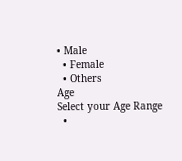• Male
  • Female
  • Others
Age
Select your Age Range
  •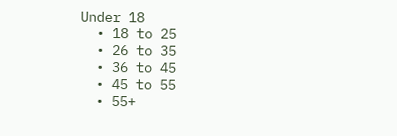Under 18
  • 18 to 25
  • 26 to 35
  • 36 to 45
  • 45 to 55
  • 55+